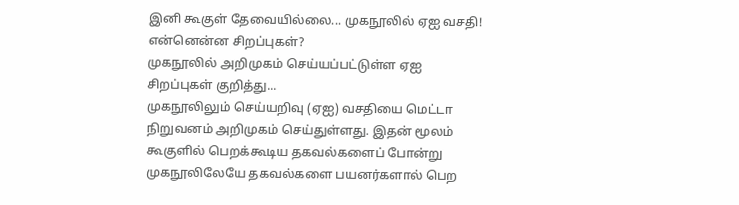இனி கூகுள் தேவையில்லை... முகநூலில் ஏஐ வசதி! என்னென்ன சிறப்புகள்?
முகநூலில் அறிமுகம் செய்யப்பட்டுள்ள ஏஐ சிறப்புகள் குறித்து...
முகநூலிலும் செய்யறிவு (ஏஐ) வசதியை மெட்டா நிறுவனம் அறிமுகம் செய்துள்ளது. இதன் மூலம் கூகுளில் பெறக்கூடிய தகவல்களைப் போன்று முகநூலிலேயே தகவல்களை பயனர்களால் பெற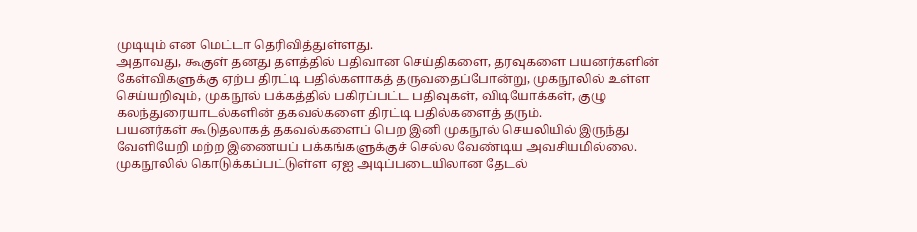முடியும் என மெட்டா தெரிவித்துள்ளது.
அதாவது, கூகுள் தனது தளத்தில் பதிவான செய்திகளை, தரவுகளை பயனர்களின் கேள்விகளுக்கு ஏற்ப திரட்டி பதில்களாகத் தருவதைப்போன்று, முகநூலில் உள்ள செய்யறிவும், முகநூல் பக்கத்தில் பகிரப்பட்ட பதிவுகள், விடியோக்கள், குழு கலந்துரையாடல்களின் தகவல்களை திரட்டி பதில்களைத் தரும்.
பயனர்கள் கூடுதலாகத் தகவல்களைப் பெற இனி முகநூல் செயலியில் இருந்து வேளியேறி மற்ற இணையப் பக்கங்களுக்குச் செல்ல வேண்டிய அவசியமில்லை. முகநூலில் கொடுக்கப்பட்டுள்ள ஏஐ அடிப்படையிலான தேடல்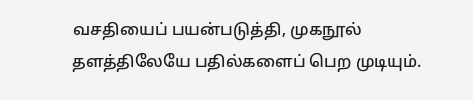வசதியைப் பயன்படுத்தி, முகநூல் தளத்திலேயே பதில்களைப் பெற முடியும்.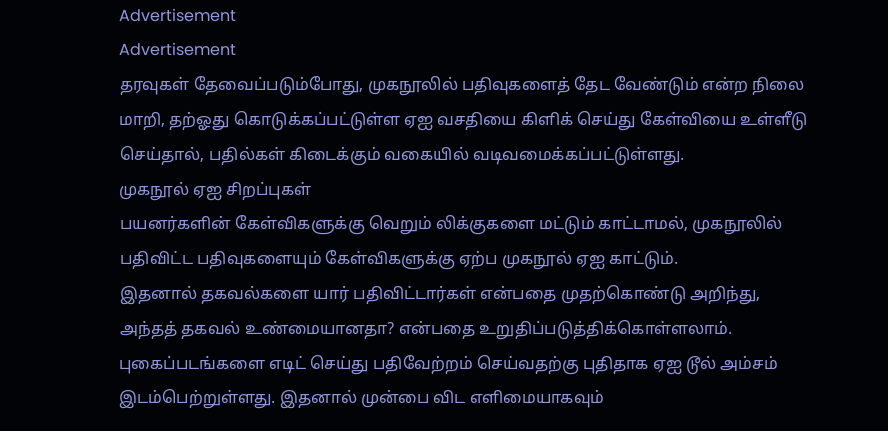Advertisement
Advertisement
தரவுகள் தேவைப்படும்போது, முகநூலில் பதிவுகளைத் தேட வேண்டும் என்ற நிலை மாறி, தற்ஓது கொடுக்கப்பட்டுள்ள ஏஐ வசதியை கிளிக் செய்து கேள்வியை உள்ளீடு செய்தால், பதில்கள் கிடைக்கும் வகையில் வடிவமைக்கப்பட்டுள்ளது.
முகநூல் ஏஐ சிறப்புகள்
பயனர்களின் கேள்விகளுக்கு வெறும் லிக்குகளை மட்டும் காட்டாமல், முகநூலில் பதிவிட்ட பதிவுகளையும் கேள்விகளுக்கு ஏற்ப முகநூல் ஏஐ காட்டும்.
இதனால் தகவல்களை யார் பதிவிட்டார்கள் என்பதை முதற்கொண்டு அறிந்து, அந்தத் தகவல் உண்மையானதா? என்பதை உறுதிப்படுத்திக்கொள்ளலாம்.
புகைப்படங்களை எடிட் செய்து பதிவேற்றம் செய்வதற்கு புதிதாக ஏஐ டூல் அம்சம் இடம்பெற்றுள்ளது. இதனால் முன்பை விட எளிமையாகவும்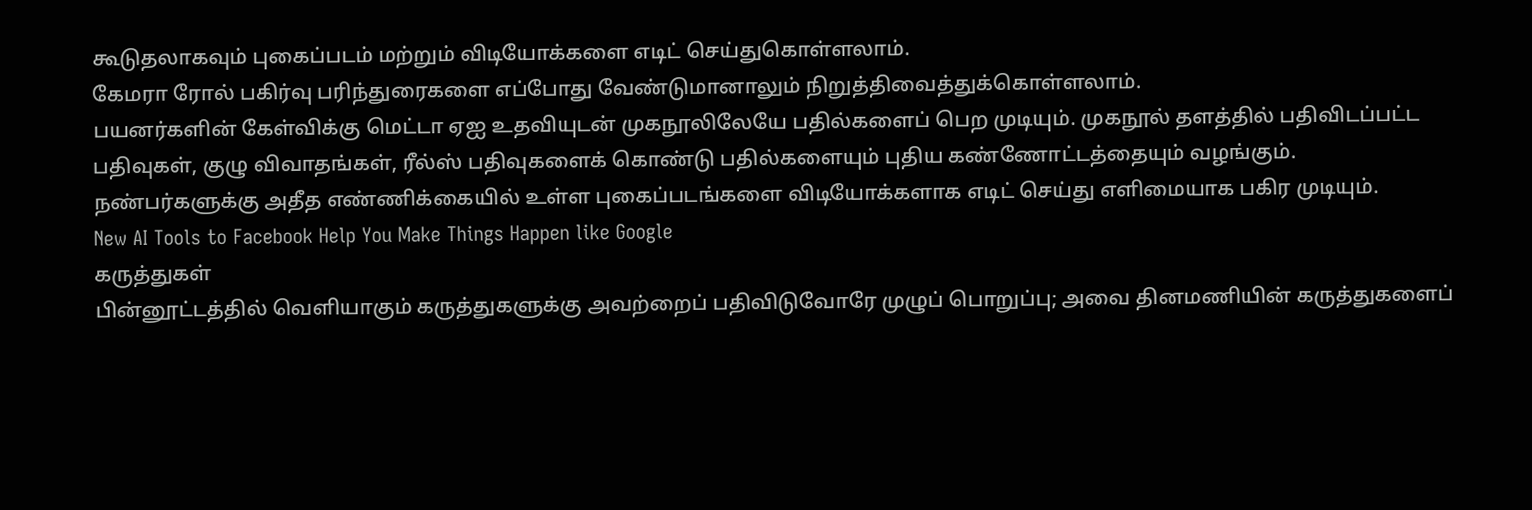கூடுதலாகவும் புகைப்படம் மற்றும் விடியோக்களை எடிட் செய்துகொள்ளலாம்.
கேமரா ரோல் பகிர்வு பரிந்துரைகளை எப்போது வேண்டுமானாலும் நிறுத்திவைத்துக்கொள்ளலாம்.
பயனர்களின் கேள்விக்கு மெட்டா ஏஐ உதவியுடன் முகநூலிலேயே பதில்களைப் பெற முடியும். முகநூல் தளத்தில் பதிவிடப்பட்ட பதிவுகள், குழு விவாதங்கள், ரீல்ஸ் பதிவுகளைக் கொண்டு பதில்களையும் புதிய கண்ணோட்டத்தையும் வழங்கும்.
நண்பர்களுக்கு அதீத எண்ணிக்கையில் உள்ள புகைப்படங்களை விடியோக்களாக எடிட் செய்து எளிமையாக பகிர முடியும்.
New AI Tools to Facebook Help You Make Things Happen like Google
கருத்துகள்
பின்னூட்டத்தில் வெளியாகும் கருத்துகளுக்கு அவற்றைப் பதிவிடுவோரே முழுப் பொறுப்பு; அவை தினமணியின் கருத்துகளைப்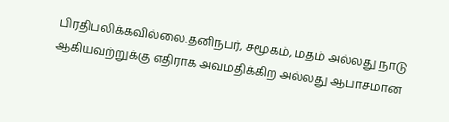பிரதிபலிக்கவில்லை.தனிநபர், சமூகம், மதம் அல்லது நாடு ஆகியவற்றுக்கு எதிராக அவமதிக்கிற அல்லது ஆபாசமான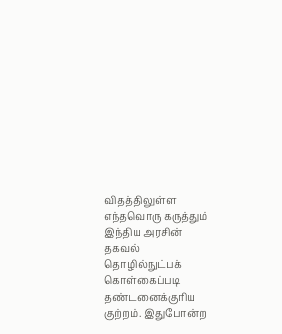விதத்திலுள்ள எந்தவொரு கருத்தும் இந்திய அரசின் தகவல் தொழில்நுட்பக் கொள்கைப்படி தண்டனைக்குரிய குற்றம். இதுபோன்ற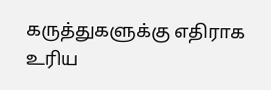கருத்துகளுக்கு எதிராக உரிய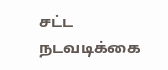சட்ட நடவடிக்கை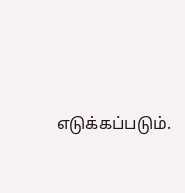எடுக்கப்படும்.